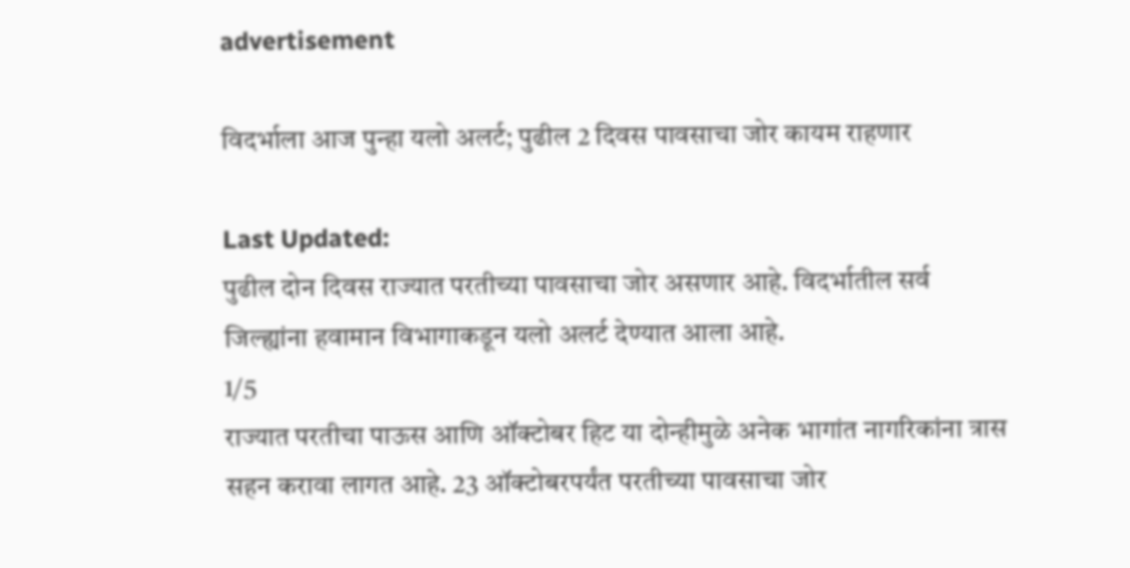advertisement

विदर्भाला आज पुन्हा यलो अलर्ट; पुढील 2 दिवस पावसाचा जोर कायम राहणार

Last Updated:
पुढील दोन दिवस राज्यात परतीच्या पावसाचा जोर असणार आहे. विदर्भातील सर्व जिल्ह्यांना हवामान विभागाकडून यलो अलर्ट देण्यात आला आहे.
1/5
राज्यात परतीचा पाऊस आणि ऑक्टोबर हिट या दोन्हीमुळे अनेक भागांत नागरिकांना त्रास सहन करावा लागत आहे. 23 ऑक्टोबरपर्यंत परतीच्या पावसाचा जोर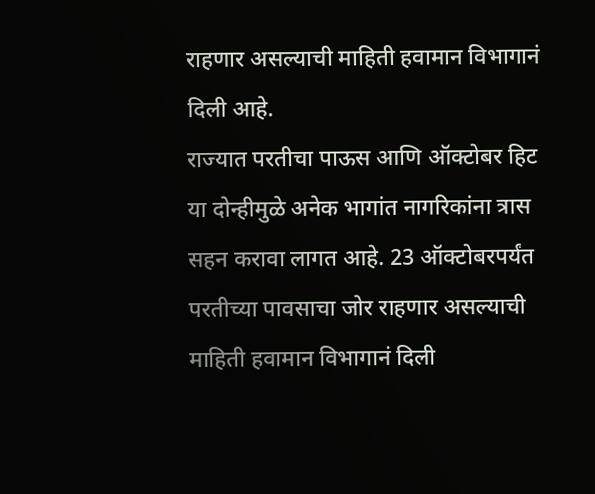राहणार असल्याची माहिती हवामान विभागानं दिली आहे.
राज्यात परतीचा पाऊस आणि ऑक्टोबर हिट या दोन्हीमुळे अनेक भागांत नागरिकांना त्रास सहन करावा लागत आहे. 23 ऑक्टोबरपर्यंत परतीच्या पावसाचा जोर राहणार असल्याची माहिती हवामान विभागानं दिली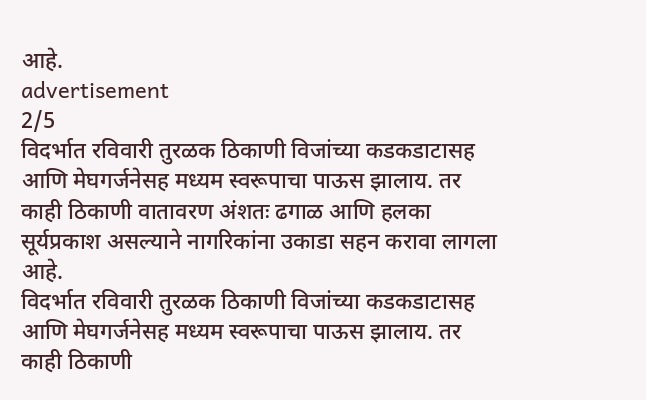आहे.
advertisement
2/5
विदर्भात रविवारी तुरळक ठिकाणी विजांच्या कडकडाटासह आणि मेघगर्जनेसह मध्यम स्वरूपाचा पाऊस झालाय. तर काही ठिकाणी वातावरण अंशतः ढगाळ आणि हलका सूर्यप्रकाश असल्याने नागरिकांना उकाडा सहन करावा लागला आहे.
विदर्भात रविवारी तुरळक ठिकाणी विजांच्या कडकडाटासह आणि मेघगर्जनेसह मध्यम स्वरूपाचा पाऊस झालाय. तर काही ठिकाणी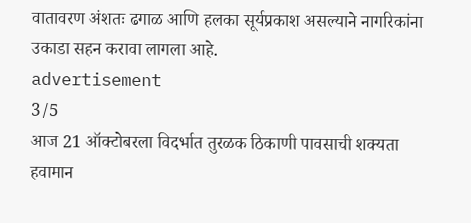वातावरण अंशतः ढगाळ आणि हलका सूर्यप्रकाश असल्याने नागरिकांना उकाडा सहन करावा लागला आहे.
advertisement
3/5
आज 21 ऑक्टोबरला विदर्भात तुरळक ठिकाणी पावसाची शक्यता हवामान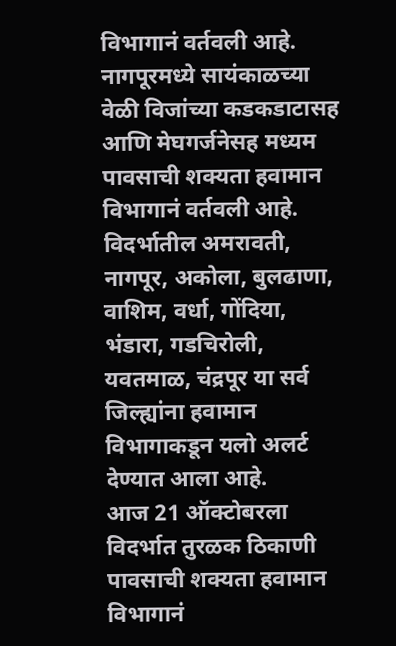विभागानं वर्तवली आहे. नागपूरमध्ये सायंकाळच्या वेळी विजांच्या कडकडाटासह आणि मेघगर्जनेसह मध्यम पावसाची शक्यता हवामान विभागानं वर्तवली आहे. विदर्भातील अमरावती, नागपूर, अकोला, बुलढाणा, वाशिम, वर्धा, गोंदिया, भंडारा, गडचिरोली, यवतमाळ, चंद्रपूर या सर्व जिल्ह्यांना हवामान विभागाकडून यलो अलर्ट देण्यात आला आहे.
आज 21 ऑक्टोबरला विदर्भात तुरळक ठिकाणी पावसाची शक्यता हवामान विभागानं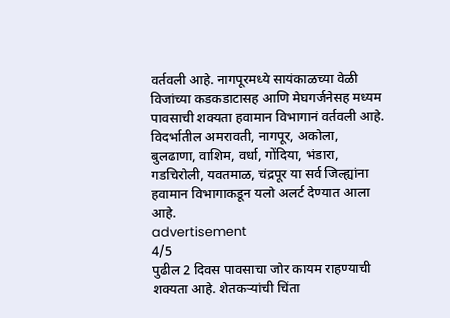वर्तवली आहे. नागपूरमध्ये सायंकाळच्या वेळी विजांच्या कडकडाटासह आणि मेघगर्जनेसह मध्यम पावसाची शक्यता हवामान विभागानं वर्तवली आहे. विदर्भातील अमरावती, नागपूर, अकोला, बुलढाणा, वाशिम, वर्धा, गोंदिया, भंडारा, गडचिरोली, यवतमाळ, चंद्रपूर या सर्व जिल्ह्यांना हवामान विभागाकडून यलो अलर्ट देण्यात आला आहे.
advertisement
4/5
पुढील 2 दिवस पावसाचा जोर कायम राहण्याची शक्यता आहे. शेतकऱ्यांची चिंता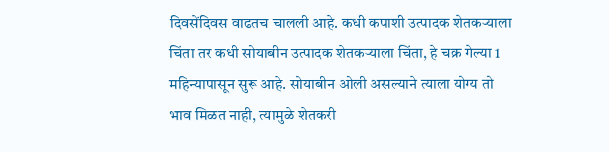दिवसेंदिवस वाढतच चालली आहे. कधी कपाशी उत्पादक शेतकऱ्याला चिंता तर कधी सोयाबीन उत्पादक शेतकऱ्याला चिंता, हे चक्र गेल्या 1 महिन्यापासून सुरू आहे. सोयाबीन ओली असल्याने त्याला योग्य तो भाव मिळत नाही, त्यामुळे शेतकरी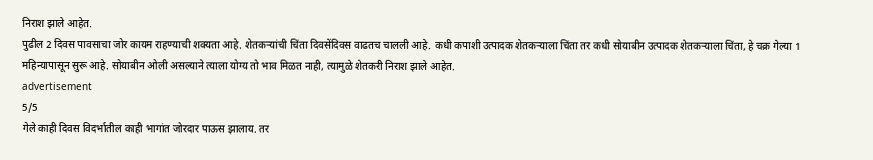निराश झाले आहेत.
पुढील 2 दिवस पावसाचा जोर कायम राहण्याची शक्यता आहे. शेतकऱ्यांची चिंता दिवसेंदिवस वाढतच चालली आहे. कधी कपाशी उत्पादक शेतकऱ्याला चिंता तर कधी सोयाबीन उत्पादक शेतकऱ्याला चिंता, हे चक्र गेल्या 1 महिन्यापासून सुरू आहे. सोयाबीन ओली असल्याने त्याला योग्य तो भाव मिळत नाही, त्यामुळे शेतकरी निराश झाले आहेत.
advertisement
5/5
गेले काही दिवस विदर्भातील काही भागांत जोरदार पाऊस झालाय. तर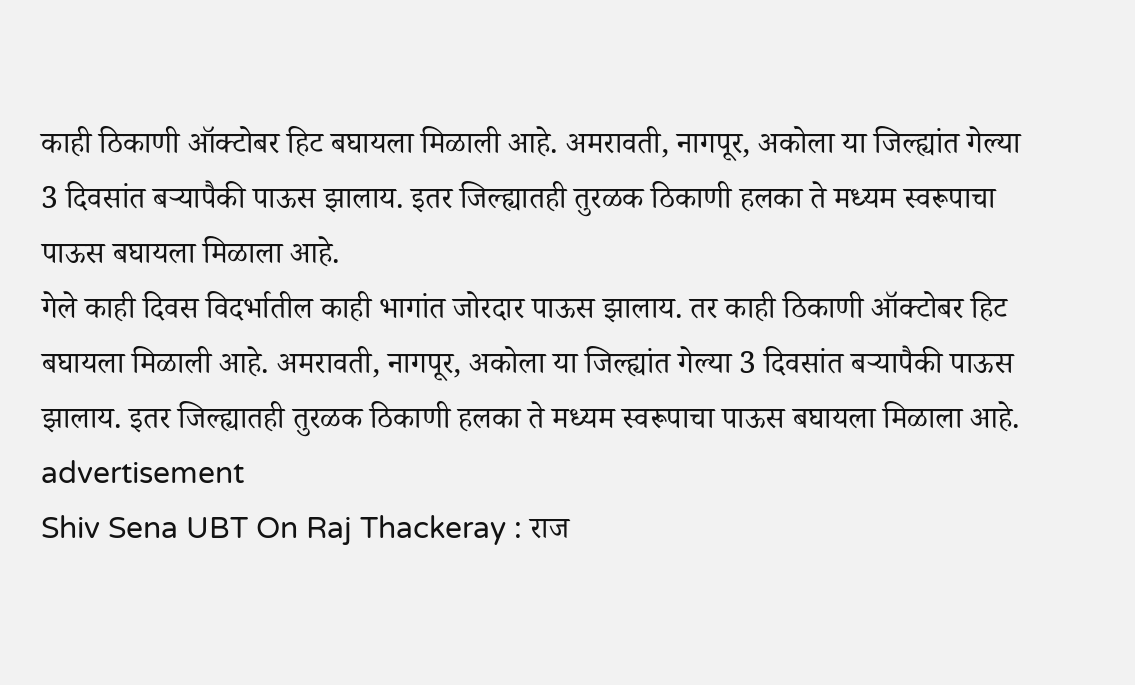काही ठिकाणी ऑक्टोबर हिट बघायला मिळाली आहे. अमरावती, नागपूर, अकोला या जिल्ह्यांत गेल्या 3 दिवसांत बऱ्यापैकी पाऊस झालाय. इतर जिल्ह्यातही तुरळक ठिकाणी हलका ते मध्यम स्वरूपाचा पाऊस बघायला मिळाला आहे.
गेले काही दिवस विदर्भातील काही भागांत जोरदार पाऊस झालाय. तर काही ठिकाणी ऑक्टोबर हिट बघायला मिळाली आहे. अमरावती, नागपूर, अकोला या जिल्ह्यांत गेल्या 3 दिवसांत बऱ्यापैकी पाऊस झालाय. इतर जिल्ह्यातही तुरळक ठिकाणी हलका ते मध्यम स्वरूपाचा पाऊस बघायला मिळाला आहे.
advertisement
Shiv Sena UBT On Raj Thackeray : राज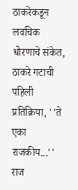ठाकरेंकडून लवचिक धोरणाचे संकेत, ठाकरे गटाची पहिली प्रतिक्रिया, ''ते एका राजकीय...''
राज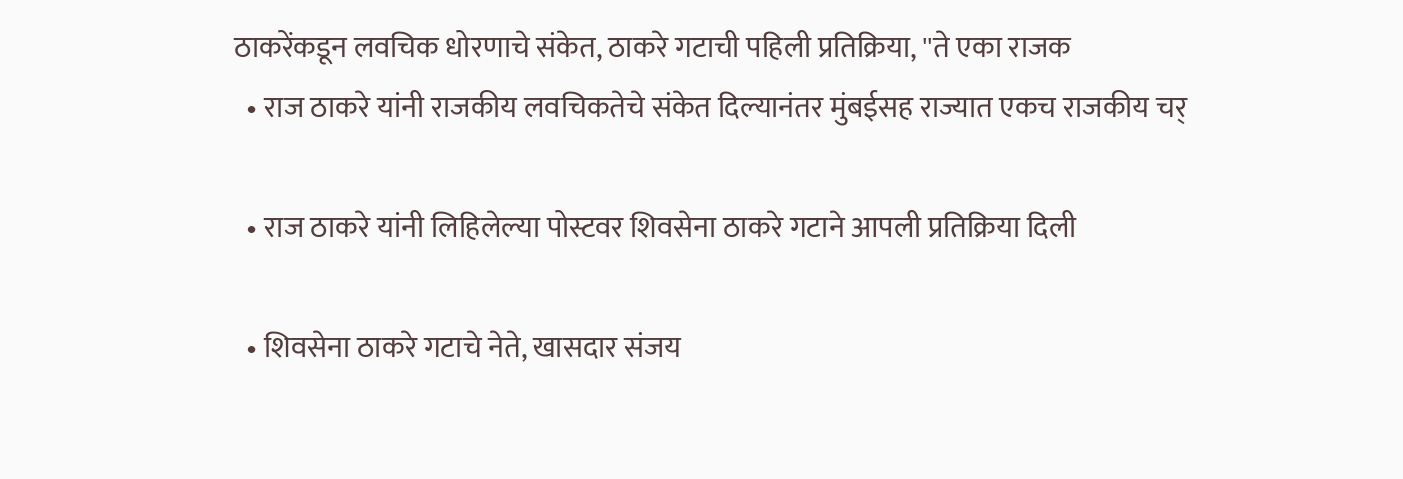ठाकरेंकडून लवचिक धोरणाचे संकेत, ठाकरे गटाची पहिली प्रतिक्रिया, ''ते एका राजक
  • राज ठाकरे यांनी राजकीय लवचिकतेचे संकेत दिल्यानंतर मुंबईसह राज्यात एकच राजकीय चर्

  • राज ठाकरे यांनी लिहिलेल्या पोस्टवर शिवसेना ठाकरे गटाने आपली प्रतिक्रिया दिली

  • शिवसेना ठाकरे गटाचे नेते, खासदार संजय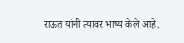राऊत यांनी त्यावर भाष्य केले आहे.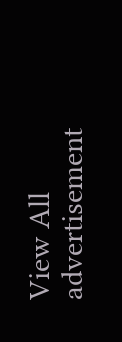View All
advertisement